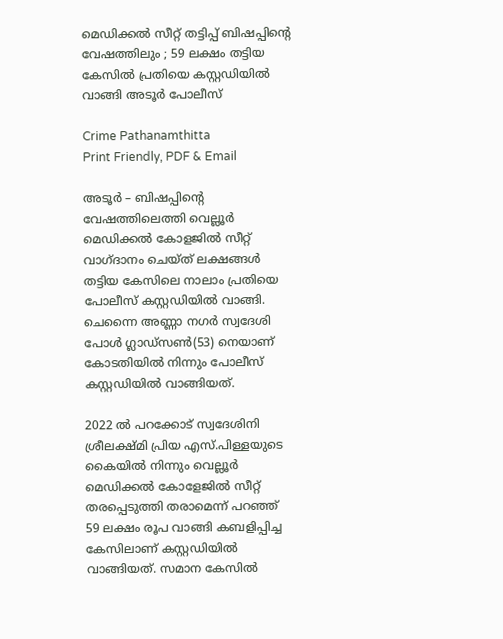മെഡിക്കൽ സീറ്റ് തട്ടിപ്പ് ബിഷപ്പിന്റെ വേഷത്തിലും ; 59 ലക്ഷം തട്ടിയ കേസിൽ പ്രതിയെ കസ്റ്റഡിയിൽ വാങ്ങി അടൂർ പോലീസ്

Crime Pathanamthitta
Print Friendly, PDF & Email

അടൂർ – ബിഷപ്പിന്റെ വേഷത്തിലെത്തി വെല്ലൂർ മെഡിക്കൽ കോളജിൽ സീറ്റ് വാഗ്ദാനം ചെയ്ത് ലക്ഷങ്ങൾ തട്ടിയ കേസിലെ നാലാം പ്രതിയെ പോലീസ് കസ്റ്റഡിയിൽ വാങ്ങി. ചെന്നൈ അണ്ണാ നഗർ സ്വദേശി പോൾ ഗ്ലാഡ്‌സൺ(53) നെയാണ് കോടതിയിൽ നിന്നും പോലീസ് കസ്റ്റഡിയിൽ വാങ്ങിയത്.

2022 ൽ പറക്കോട് സ്വദേശിനി ശ്രീലക്ഷ്മി പ്രിയ എസ്.പിള്ളയുടെ കൈയിൽ നിന്നും വെല്ലൂർ മെഡിക്കൽ കോളേജിൽ സീറ്റ് തരപ്പെടുത്തി തരാമെന്ന് പറഞ്ഞ് 59 ലക്ഷം രൂപ വാങ്ങി കബളിപ്പിച്ച കേസിലാണ് കസ്റ്റഡിയിൽ വാങ്ങിയത്. സമാന കേസിൽ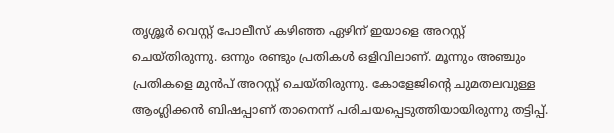തൃശ്ശൂർ വെസ്റ്റ് പോലീസ് കഴിഞ്ഞ ഏഴിന് ഇയാളെ അറസ്റ്റ് ചെയ്തിരുന്നു. ഒന്നും രണ്ടും പ്രതികൾ ഒളിവിലാണ്. മൂന്നും അഞ്ചും പ്രതികളെ മുൻപ് അറസ്റ്റ് ചെയ്തിരുന്നു. കോളേജിന്റെ ചുമതലവുള്ള ആംഗ്ലിക്കൻ ബിഷപ്പാണ് താനെന്ന് പരിചയപ്പെടുത്തിയായിരുന്നു തട്ടിപ്പ്.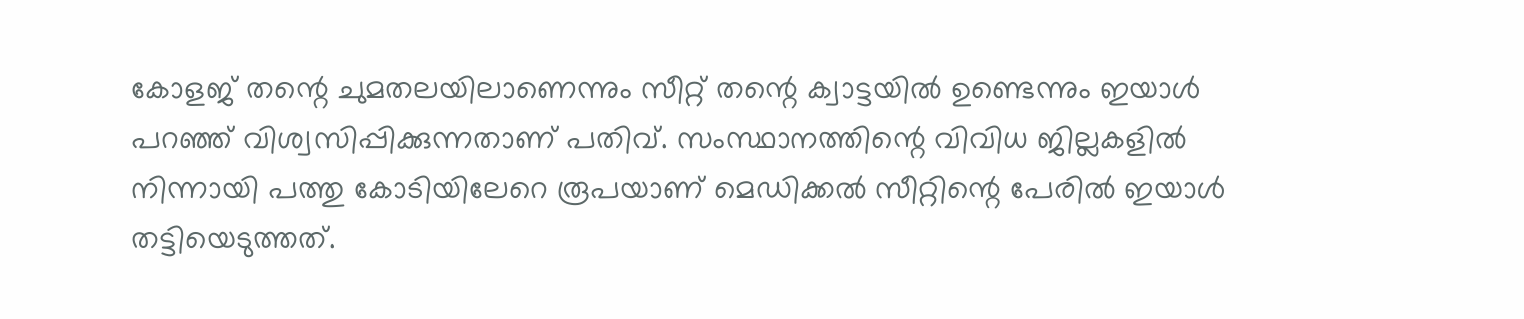കോളജ് തന്റെ ചുമതലയിലാണെന്നും സീറ്റ് തന്റെ ക്വാട്ടയിൽ ഉണ്ടെന്നും ഇയാൾ പറഞ്ഞ് വിശ്വസിപ്പിക്കുന്നതാണ് പതിവ്. സംസ്ഥാനത്തിന്റെ വിവിധ ജില്ലകളിൽ നിന്നായി പത്തു കോടിയിലേറെ രൂപയാണ് മെഡിക്കൽ സീറ്റിന്റെ പേരിൽ ഇയാൾ തട്ടിയെടുത്തത്.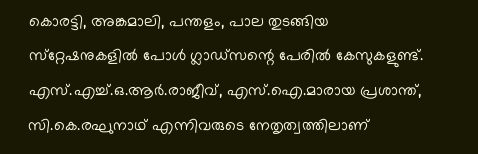കൊരട്ടി, അങ്കമാലി, പന്തളം, പാല തുടങ്ങിയ സ്‌റ്റേഷനുകളിൽ പോൾ ഗ്ലാഡ്‌സന്റെ പേരിൽ കേസുകളുണ്ട്. എസ്.എച്ച്.ഒ.ആർ.രാജീവ്, എസ്.ഐ.മാരായ പ്രശാന്ത്, സി.കെ.രഘുനാഥ് എന്നിവരുടെ നേതൃത്വത്തിലാണ്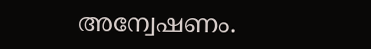അന്വേഷണം.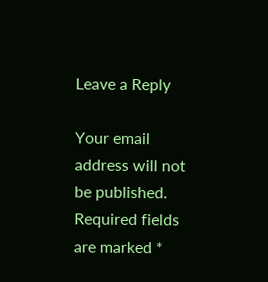Leave a Reply

Your email address will not be published. Required fields are marked *